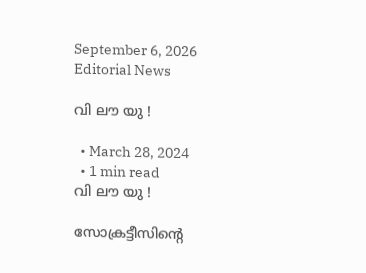September 6, 2026
Editorial News

വി ലൗ യു !

  • March 28, 2024
  • 1 min read
വി ലൗ യു !

സോക്രട്ടീസിന്റെ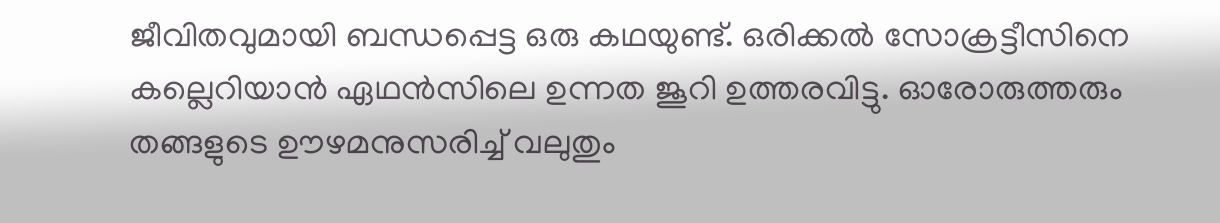ജീവിതവുമായി ബന്ധപ്പെട്ട ഒരു കഥയുണ്ട്. ഒരിക്കൽ സോക്രട്ടീസിനെ കല്ലെറിയാൻ ഏഥൻസിലെ ഉന്നത ജൂറി ഉത്തരവിട്ടു. ഓരോരുത്തരും തങ്ങളുടെ ഊഴമനുസരിച്ച്‌ വലുതും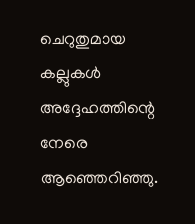ചെറുതുമായ കല്ലുകൾ അദ്ദേഹത്തിന്റെ നേരെ ആഞ്ഞെറിഞ്ഞു.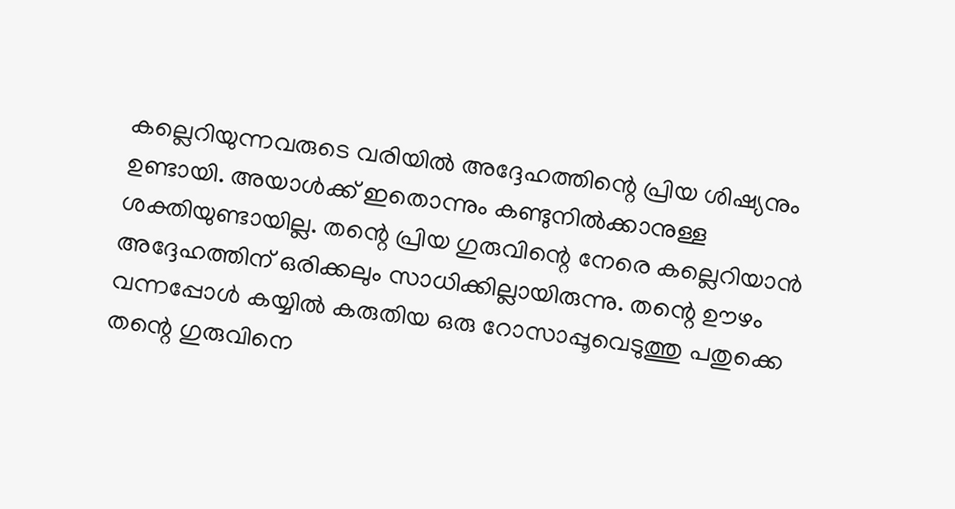കല്ലെറിയുന്നവരുടെ വരിയിൽ അദ്ദേഹത്തിന്റെ പ്രിയ ശിഷ്യനും ഉണ്ടായി. അയാൾക്ക് ഇതൊന്നും കണ്ടുനിൽക്കാനുള്ള ശക്തിയുണ്ടായില്ല. തന്റെ പ്രിയ ഗുരുവിന്റെ നേരെ കല്ലെറിയാൻ അദ്ദേഹത്തിന് ഒരിക്കലും സാധിക്കില്ലായിരുന്നു. തന്റെ ഊഴം വന്നപ്പോൾ കയ്യിൽ കരുതിയ ഒരു റോസാപ്പൂവെടുത്തു പതുക്കെ തന്റെ ഗുരുവിനെ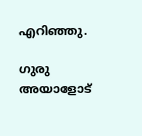എറിഞ്ഞു.

ഗുരു അയാളോട്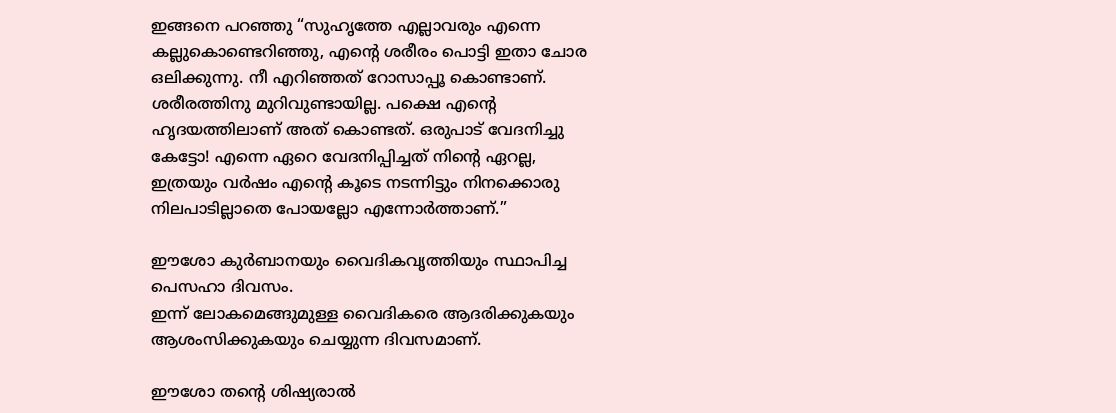ഇങ്ങനെ പറഞ്ഞു “സുഹൃത്തേ എല്ലാവരും എന്നെ കല്ലുകൊണ്ടെറിഞ്ഞു, എന്റെ ശരീരം പൊട്ടി ഇതാ ചോര ഒലിക്കുന്നു. നീ എറിഞ്ഞത് റോസാപ്പൂ കൊണ്ടാണ്. ശരീരത്തിനു മുറിവുണ്ടായില്ല. പക്ഷെ എന്റെ ഹൃദയത്തിലാണ് അത് കൊണ്ടത്. ഒരുപാട് വേദനിച്ചു കേട്ടോ! എന്നെ ഏറെ വേദനിപ്പിച്ചത് നിന്റെ ഏറല്ല, ഇത്രയും വർഷം എന്റെ കൂടെ നടന്നിട്ടും നിനക്കൊരു നിലപാടില്ലാതെ പോയല്ലോ എന്നോർത്താണ്.”

ഈശോ കുർബാനയും വൈദികവൃത്തിയും സ്ഥാപിച്ച പെസഹാ ദിവസം.
ഇന്ന് ലോകമെങ്ങുമുള്ള വൈദികരെ ആദരിക്കുകയും ആശംസിക്കുകയും ചെയ്യുന്ന ദിവസമാണ്.

ഈശോ തന്റെ ശിഷ്യരാൽ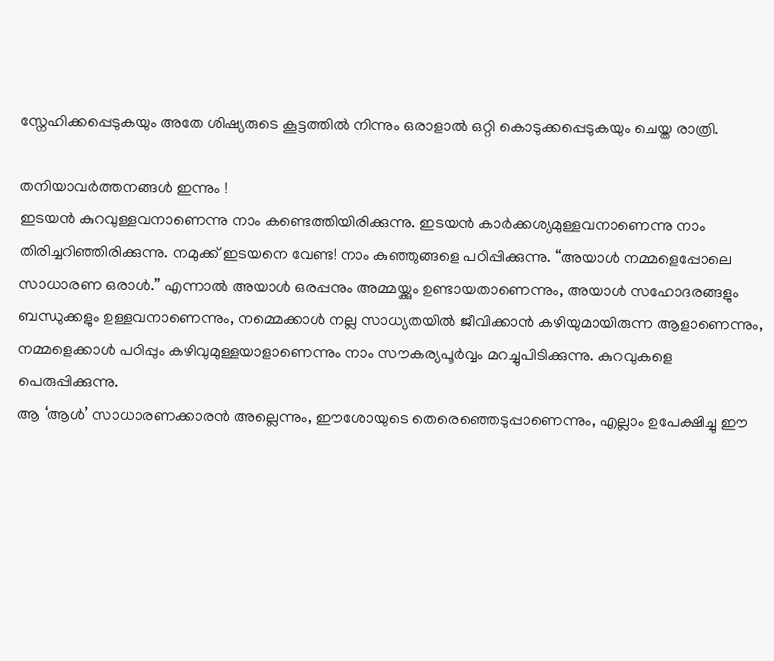സ്നേഹിക്കപ്പെടുകയും അതേ ശിഷ്യരുടെ കൂട്ടത്തിൽ നിന്നും ഒരാളാൽ ഒറ്റി കൊടുക്കപ്പെടുകയും ചെയ്ത രാത്രി.

തനിയാവർത്തനങ്ങൾ ഇന്നും !
ഇടയൻ കുറവുള്ളവനാണെന്നു നാം കണ്ടെത്തിയിരിക്കുന്നു. ഇടയൻ കാർക്കശ്യമുള്ളവനാണെന്നു നാം തിരിച്ചറിഞ്ഞിരിക്കുന്നു. നമുക്ക് ഇടയനെ വേണ്ട! നാം കുഞ്ഞുങ്ങളെ പഠിപ്പിക്കുന്നു. “അയാൾ നമ്മളെപ്പോലെ സാധാരണ ഒരാൾ.” എന്നാൽ അയാൾ ഒരപ്പനും അമ്മയ്ക്കും ഉണ്ടായതാണെന്നും, അയാൾ സഹോദരങ്ങളും ബന്ധുക്കളും ഉള്ളവനാണെന്നും, നമ്മെക്കാൾ നല്ല സാധ്യതയിൽ ജീവിക്കാൻ കഴിയുമായിരുന്ന ആളാണെന്നും, നമ്മളെക്കാൾ പഠിപ്പും കഴിവുമുള്ളയാളാണെന്നും നാം സൗകര്യപൂർവ്വം മറച്ചുപിടിക്കുന്നു. കുറവുകളെ പെരുപ്പിക്കുന്നു.
ആ ‘ആൾ’ സാധാരണക്കാരൻ അല്ലെന്നും, ഈശോയുടെ തെരെഞ്ഞെടുപ്പാണെന്നും, എല്ലാം ഉപേക്ഷിച്ചു ഈ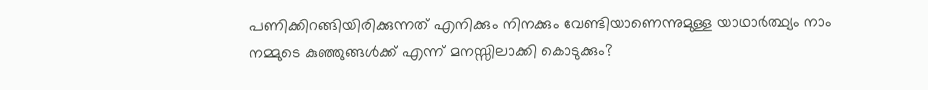പണിക്കിറങ്ങിയിരിക്കുന്നത് എനിക്കും നിനക്കും വേണ്ടിയാണെന്നുമുള്ള യാഥാർത്ഥ്യം നാം നമ്മുടെ കുഞ്ഞുങ്ങൾക്ക് എന്ന് മനസ്സിലാക്കി കൊടുക്കും?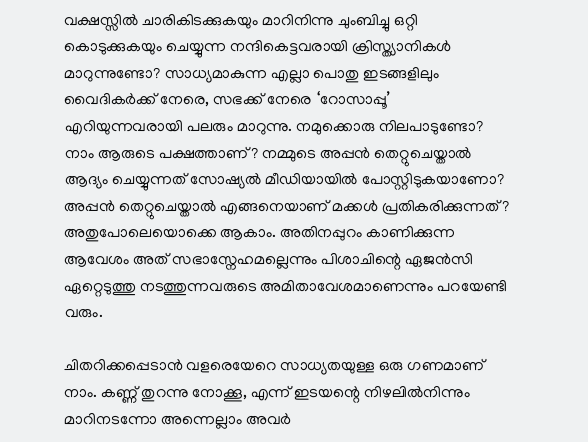വക്ഷസ്സിൽ ചാരികിടക്കുകയും മാറിനിന്നു ചുംബിച്ചു ഒറ്റി കൊടുക്കുകയും ചെയ്യുന്ന നന്ദികെട്ടവരായി ക്രിസ്ത്യാനികൾ മാറുന്നുണ്ടോ? സാധ്യമാകുന്ന എല്ലാ പൊതു ഇടങ്ങളിലും വൈദികർക്ക് നേരെ, സഭക്ക് നേരെ ‘റോസാപ്പൂ’ എറിയുന്നവരായി പലരും മാറുന്നു. നമുക്കൊരു നിലപാടുണ്ടോ? നാം ആരുടെ പക്ഷത്താണ്? നമ്മുടെ അപ്പൻ തെറ്റുചെയ്താൽ ആദ്യം ചെയ്യുന്നത് സോഷ്യൽ മീഡിയായിൽ പോസ്റ്റിടുകയാണോ? അപ്പൻ തെറ്റുചെയ്താൽ എങ്ങനെയാണ് മക്കൾ പ്രതികരിക്കുന്നത്? അതുപോലെയൊക്കെ ആകാം. അതിനപ്പുറം കാണിക്കുന്ന ആവേശം അത് സഭാസ്നേഹമല്ലെന്നും പിശാചിന്റെ ഏജൻസി ഏറ്റെടുത്തു നടത്തുന്നവരുടെ അമിതാവേശമാണെന്നും പറയേണ്ടി വരും.

ചിതറിക്കപ്പെടാൻ വളരെയേറെ സാധ്യതയുള്ള ഒരു ഗണമാണ് നാം. കണ്ണ് തുറന്നു നോക്കൂ, എന്ന് ഇടയന്റെ നിഴലിൽനിന്നും മാറിനടന്നോ അന്നെല്ലാം അവർ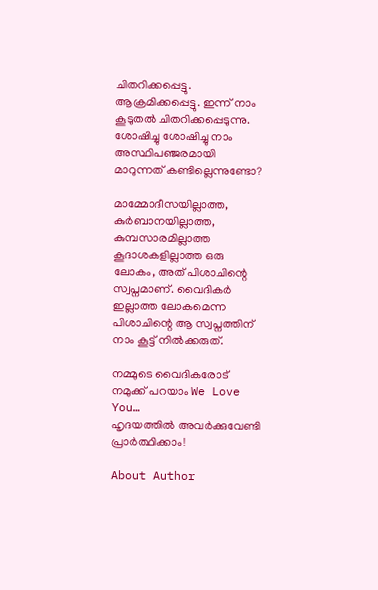ചിതറിക്കപ്പെട്ടു. ആക്രമിക്കപ്പെട്ടു. ഇന്ന് നാം കൂടുതൽ ചിതറിക്കപ്പെടുന്നു. ശോഷിച്ചു ശോഷിച്ചു നാം അസ്ഥിപഞ്ജരമായി മാറുന്നത് കണ്ടില്ലെന്നുണ്ടോ?

മാമ്മോദീസയില്ലാത്ത, കുർബാനയില്ലാത്ത, കുമ്പസാരമില്ലാത്ത കൂദാശകളില്ലാത്ത ഒരു ലോകം, അത് പിശാചിന്റെ സ്വപ്നമാണ്. വൈദികർ ഇല്ലാത്ത ലോകമെന്ന പിശാചിന്റെ ആ സ്വപ്നത്തിന് നാം കൂട്ട് നിൽക്കരുത്.

നമ്മുടെ വൈദികരോട് നമുക്ക് പറയാം We Love You…
ഹൃദയത്തിൽ അവർക്കുവേണ്ടി പ്രാർത്ഥിക്കാം!

About Author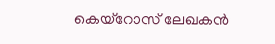കെയ്‌റോസ് ലേഖകൻ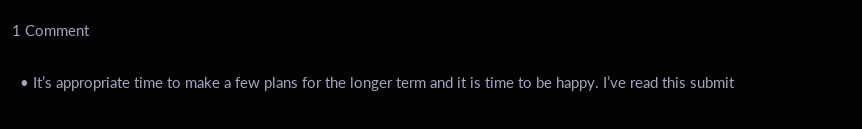1 Comment

  • It’s appropriate time to make a few plans for the longer term and it is time to be happy. I’ve read this submit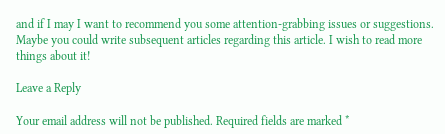and if I may I want to recommend you some attention-grabbing issues or suggestions. Maybe you could write subsequent articles regarding this article. I wish to read more things about it!

Leave a Reply

Your email address will not be published. Required fields are marked *